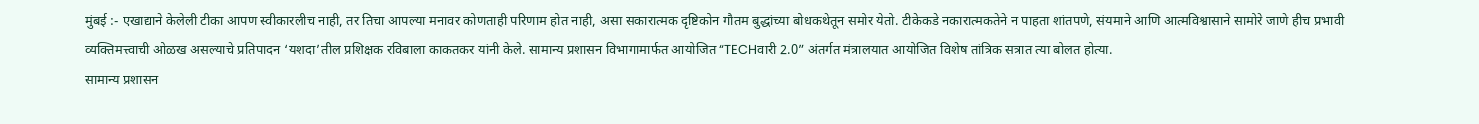मुंबई :- एखाद्याने केलेली टीका आपण स्वीकारलीच नाही, तर तिचा आपल्या मनावर कोणताही परिणाम होत नाही, असा सकारात्मक दृष्टिकोन गौतम बुद्धांच्या बोधकथेतून समोर येतो. टीकेकडे नकारात्मकतेने न पाहता शांतपणे, संयमाने आणि आत्मविश्वासाने सामोरे जाणे हीच प्रभावी व्यक्तिमत्त्वाची ओळख असल्याचे प्रतिपादन ‘यशदा’तील प्रशिक्षक रविबाला काकतकर यांनी केले. सामान्य प्रशासन विभागामार्फत आयोजित “TECHवारी 2.0” अंतर्गत मंत्रालयात आयोजित विशेष तांत्रिक सत्रात त्या बोलत होत्या.
सामान्य प्रशासन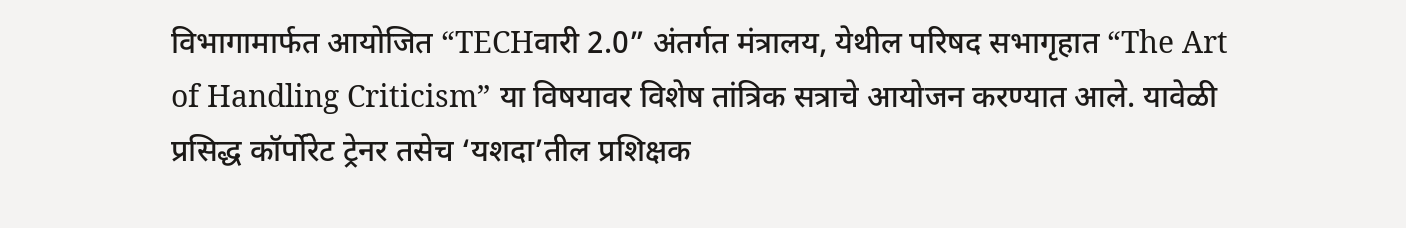विभागामार्फत आयोजित “TECHवारी 2.0” अंतर्गत मंत्रालय, येथील परिषद सभागृहात “The Art of Handling Criticism” या विषयावर विशेष तांत्रिक सत्राचे आयोजन करण्यात आले. यावेळी प्रसिद्ध कॉर्पोरेट ट्रेनर तसेच ‘यशदा’तील प्रशिक्षक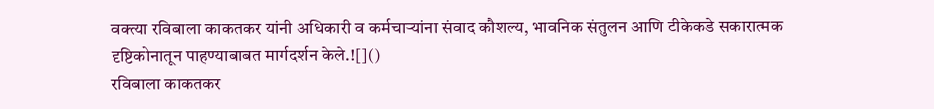वक्त्या रविबाला काकतकर यांनी अधिकारी व कर्मचाऱ्यांना संवाद कौशल्य, भावनिक संतुलन आणि टीकेकडे सकारात्मक दृष्टिकोनातून पाहण्याबाबत मार्गदर्शन केले.![]()
रविबाला काकतकर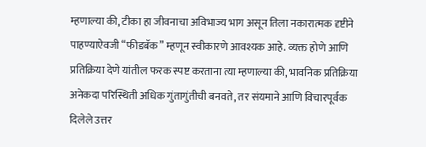म्हणाल्या की, टीका हा जीवनाचा अविभाज्य भाग असून तिला नकारात्मक दृष्टीने पाहण्याऐवजी “फीडबॅक” म्हणून स्वीकारणे आवश्यक आहे. व्यक्त होणे आणि प्रतिक्रिया देणे यांतील फरक स्पष्ट करताना त्या म्हणाल्या की, भावनिक प्रतिक्रिया अनेकदा परिस्थिती अधिक गुंतागुंतीची बनवते, तर संयमाने आणि विचारपूर्वक दिलेले उत्तर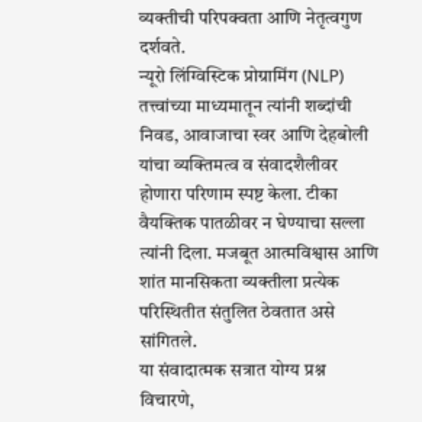व्यक्तीची परिपक्वता आणि नेतृत्वगुण दर्शवते.
न्यूरो लिंग्विस्टिक प्रोग्रामिंग (NLP) तत्त्वांच्या माध्यमातून त्यांनी शब्दांची निवड, आवाजाचा स्वर आणि देहबोली यांचा व्यक्तिमत्व व संवादशैलीवर होणारा परिणाम स्पष्ट केला. टीका वैयक्तिक पातळीवर न घेण्याचा सल्ला त्यांनी दिला. मजबूत आत्मविश्वास आणि शांत मानसिकता व्यक्तीला प्रत्येक परिस्थितीत संतुलित ठेवतात असे सांगितले.
या संवादात्मक सत्रात योग्य प्रश्न विचारणे,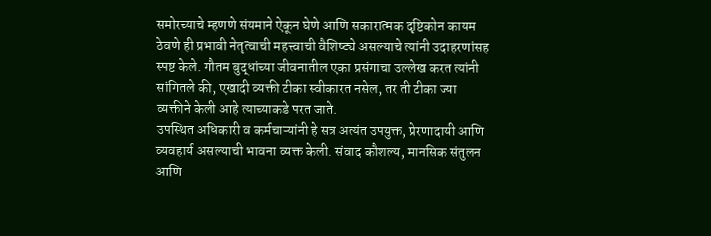समोरच्याचे म्हणणे संयमाने ऐकून घेणे आणि सकारात्मक दृष्टिकोन कायम ठेवणे ही प्रभावी नेतृत्वाची महत्त्वाची वैशिष्ट्ये असल्याचे त्यांनी उदाहरणांसह स्पष्ट केले. गौतम बुद्धांच्या जीवनातील एका प्रसंगाचा उल्लेख करत त्यांनी सांगितले की, एखादी व्यक्ती टीका स्वीकारत नसेल, तर ती टीका ज्या व्यक्तीने केली आहे त्याच्याकडे परत जाते.
उपस्थित अधिकारी व कर्मचाऱ्यांनी हे सत्र अत्यंत उपयुक्त, प्रेरणादायी आणि व्यवहार्य असल्याची भावना व्यक्त केली. संवाद कौशल्य, मानसिक संतुलन आणि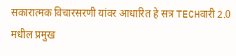सकारात्मक विचारसरणी यांवर आधारित हे सत्र TECHवारी 2.0 मधील प्रमुख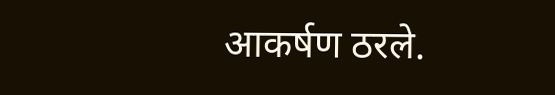आकर्षण ठरले.